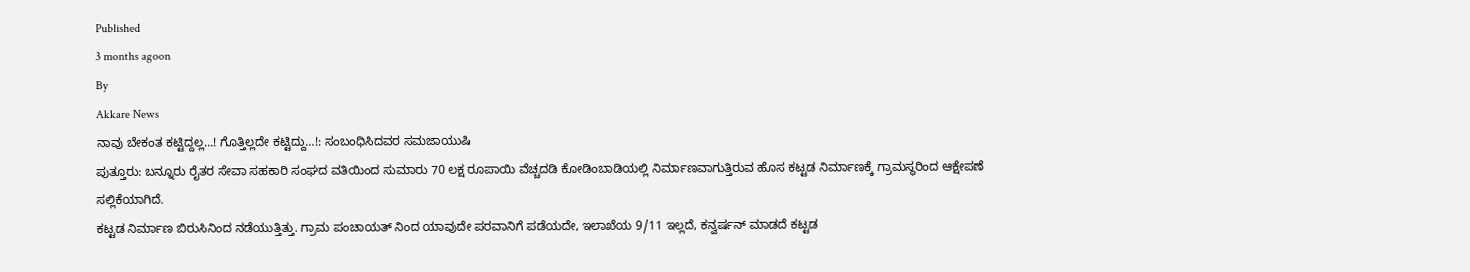Published
3 months agoon
By
Akkare News
ನಾವು ಬೇಕಂತ ಕಟ್ಟಿದ್ದಲ್ಲ…! ಗೊತ್ತಿಲ್ಲದೇ ಕಟ್ಟಿದ್ದು…!: ಸಂಬಂಧಿಸಿದವರ ಸಮಜಾಯುಷಿ
ಪುತ್ತೂರು: ಬನ್ನೂರು ರೈತರ ಸೇವಾ ಸಹಕಾರಿ ಸಂಘದ ವತಿಯಿಂದ ಸುಮಾರು 70 ಲಕ್ಷ ರೂಪಾಯಿ ವೆಚ್ಚದಡಿ ಕೋಡಿಂಬಾಡಿಯಲ್ಲಿ ನಿರ್ಮಾಣವಾಗುತ್ತಿರುವ ಹೊಸ ಕಟ್ಟಡ ನಿರ್ಮಾಣಕ್ಕೆ ಗ್ರಾಮಸ್ಥರಿಂದ ಆಕ್ಷೇಪಣೆ ಸಲ್ಲಿಕೆಯಾಗಿದೆ.
ಕಟ್ಟಡ ನಿರ್ಮಾಣ ಬಿರುಸಿನಿಂದ ನಡೆಯುತ್ತಿತ್ತು. ಗ್ರಾಮ ಪಂಚಾಯತ್ ನಿಂದ ಯಾವುದೇ ಪರವಾನಿಗೆ ಪಡೆಯದೇ, ಇಲಾಖೆಯ 9/11 ಇಲ್ಲದೆ, ಕನ್ವರ್ಷನ್ ಮಾಡದೆ ಕಟ್ಟಡ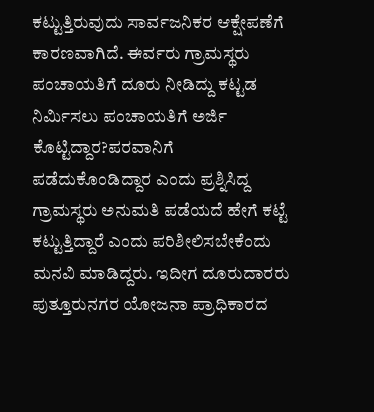ಕಟ್ಟುತ್ತಿರುವುದು ಸಾರ್ವಜನಿಕರ ಆಕ್ಷೇಪಣೆಗೆ ಕಾರಣವಾಗಿದೆ. ಈರ್ವರು ಗ್ರಾಮಸ್ಥರು ಪಂಚಾಯತಿಗೆ ದೂರು ನೀಡಿದ್ದು ಕಟ್ಟಡ ನಿರ್ಮಿಸಲು ಪಂಚಾಯತಿಗೆ ಅರ್ಜಿ ಕೊಟ್ಟಿದ್ದಾರ?ಪರವಾನಿಗೆ ಪಡೆದುಕೊಂಡಿದ್ದಾರ ಎಂದು ಪ್ರಶ್ನಿಸಿದ್ದ ಗ್ರಾಮಸ್ಥರು ಅನುಮತಿ ಪಡೆಯದೆ ಹೇಗೆ ಕಟ್ಟೆ ಕಟ್ಟುತ್ತಿದ್ದಾರೆ ಎಂದು ಪರಿಶೀಲಿಸಬೇಕೆಂದು ಮನವಿ ಮಾಡಿದ್ದರು. ಇದೀಗ ದೂರುದಾರರು ಪುತ್ತೂರುನಗರ ಯೋಜನಾ ಪ್ರಾಧಿಕಾರದ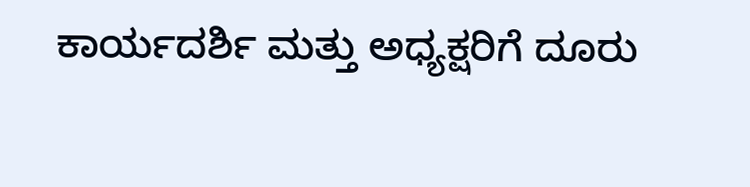ಕಾರ್ಯದರ್ಶಿ ಮತ್ತು ಅಧ್ಯಕ್ಷರಿಗೆ ದೂರು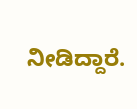ನೀಡಿದ್ದಾರೆ.